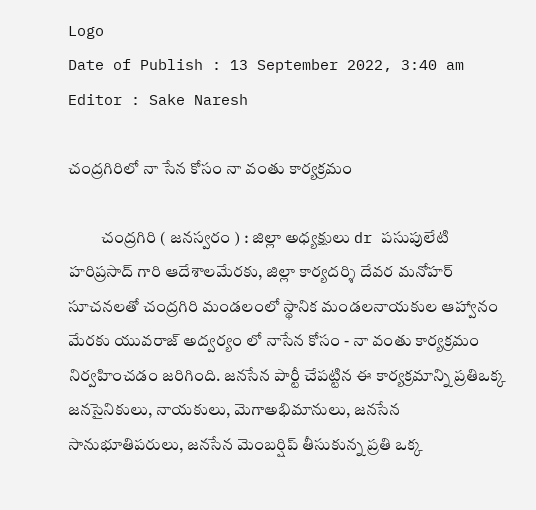Logo
Date of Publish : 13 September 2022, 3:40 am
Editor : Sake Naresh

చంద్రగిరిలో నా సేన కోసం నా వంతు కార్యక్రమం

          చంద్రగిరి ( జనస్వరం ) : జిల్లా అధ్యక్షులు dr పసుపులేటి హరిప్రసాద్ గారి ఆదేశాలమేరకు, జిల్లా కార్యదర్శి దేవర మనోహర్ సూచనలతో చంద్రగిరి మండలంలో స్థానిక మండలనాయకుల ఆహ్వానం మేరకు యువరాజ్ అద్వర్యం లో నాసేన కోసం - నా వంతు కార్యక్రమం నిర్వహించడం జరిగింది. జనసేన పార్టీ చేపట్టిన ఈ కార్యక్రమాన్ని ప్రతిఒక్క జనసైనికులు, నాయకులు, మెగాఅభిమానులు, జనసేన సానుభూతిపరులు, జనసేన మెంబర్షిప్ తీసుకున్న ప్రతి ఒక్క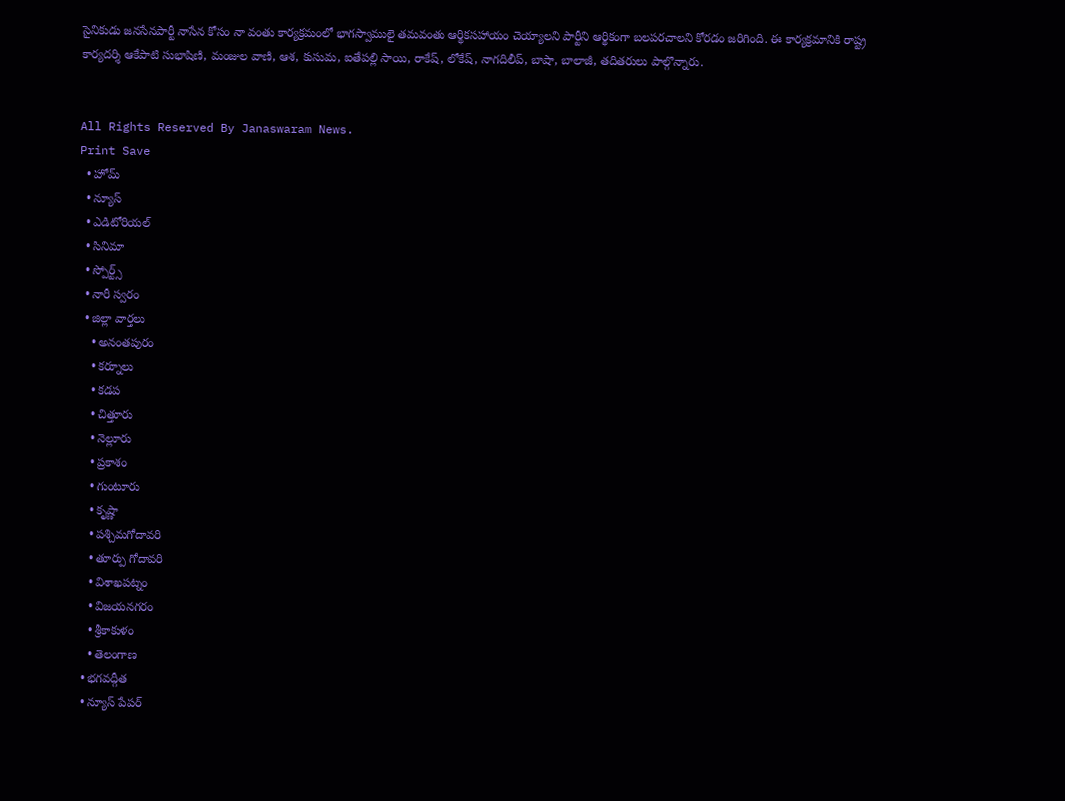సైనికుడు జనసేనపార్టీ నాసేన కోసం నా వంతు కార్యక్రమంలో భాగస్వాములై తమవంతు ఆర్థికసహాయం చెయ్యాలని పార్టీని ఆర్థికంగా బలపరచాలని కోరడం జరిగింది. ఈ కార్యక్రమానికి రాష్ట్ర కార్యదర్శి ఆకేపాటి సుభాషిణి, మంజుల వాణి, ఆశ, కుసుమ, ఐతేపల్లి సాయి, రాకేష్, లోకేష్, నాగదిలీప్, బాషా, బాలాజీ, తదితరులు పాల్గొన్నారు.


All Rights Reserved By Janaswaram News.
Print Save
  • హోమ్
  • న్యూస్
  • ఎడిటోరియల్
  • సినిమా
  • స్పోర్ట్స్
  • నారీ స్వరం
  • జిల్లా వార్తలు
    • అనంతపురం
    • కర్నూలు
    • కడప
    • చిత్తూరు
    • నెల్లూరు
    • ప్రకాశం
    • గుంటూరు
    • కృష్ణా
    • పశ్చిమగోదావరి
    • తూర్పు గోదావరి
    • విశాఖపట్నం
    • విజయనగరం
    • శ్రీకాకుళం
    • తెలంగాణ
  • భగవద్గీత
  • న్యూస్ పేపర్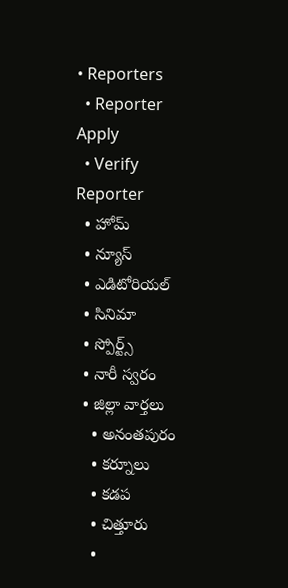• Reporters
  • Reporter Apply
  • Verify Reporter
  • హోమ్
  • న్యూస్
  • ఎడిటోరియల్
  • సినిమా
  • స్పోర్ట్స్
  • నారీ స్వరం
  • జిల్లా వార్తలు
    • అనంతపురం
    • కర్నూలు
    • కడప
    • చిత్తూరు
    •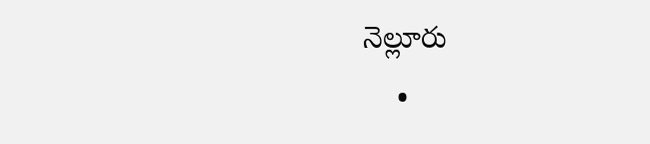నెల్లూరు
    •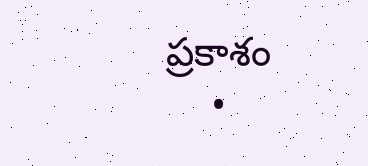ప్రకాశం
    •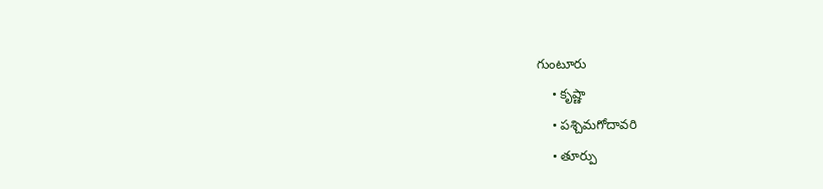గుంటూరు
    • కృష్ణా
    • పశ్చిమగోదావరి
    • తూర్పు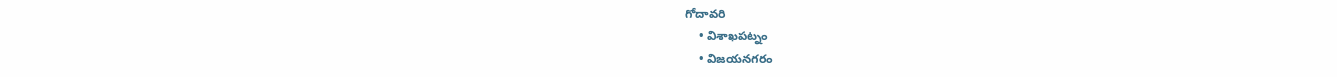గోదావరి
    • విశాఖపట్నం
    • విజయనగరం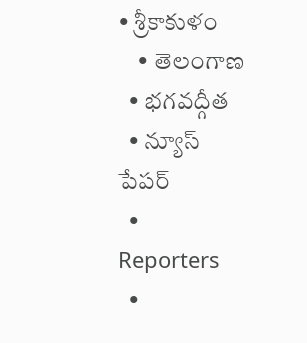• శ్రీకాకుళం
    • తెలంగాణ
  • భగవద్గీత
  • న్యూస్ పేపర్
  • Reporters
  •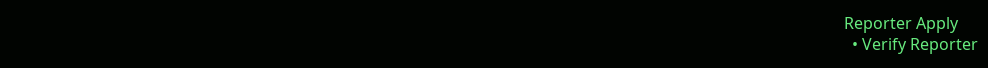Reporter Apply
  • Verify Reporter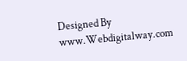Designed By www.Webdigitalway.com